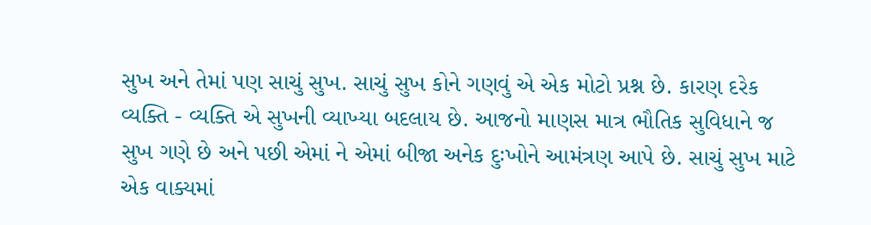સુખ અને તેમાં પણ સાચું સુખ. સાચું સુખ કોને ગણવું એ એક મોટો પ્રશ્ન છે. કારણ દરેક વ્યક્તિ - વ્યક્તિ એ સુખની વ્યાખ્યા બદલાય છે. આજનો માણસ માત્ર ભૌતિક સુવિધાને જ સુખ ગણે છે અને પછી એમાં ને એમાં બીજા અનેક દુઃખોને આમંત્રણ આપે છે. સાચું સુખ માટે એક વાક્યમાં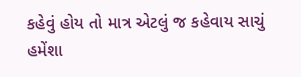કહેવું હોય તો માત્ર એટલું જ કહેવાય સાચું હમેંશા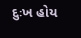દુઃખ હોય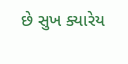છે સુખ ક્યારેય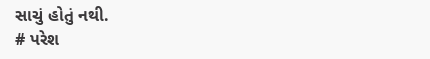સાચું હોતું નથી.
# પરેશ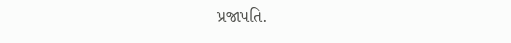પ્રજાપતિ.